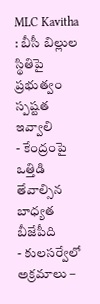MLC Kavitha : బీసీ బిల్లుల స్థితిపై ప్రభుత్వం స్పష్టత ఇవ్వాలి
- కేంద్రంపై ఒత్తిడి తేవాల్సిన బాధ్యత బీజేపీది
- కులసర్వేలో అక్రమాలు –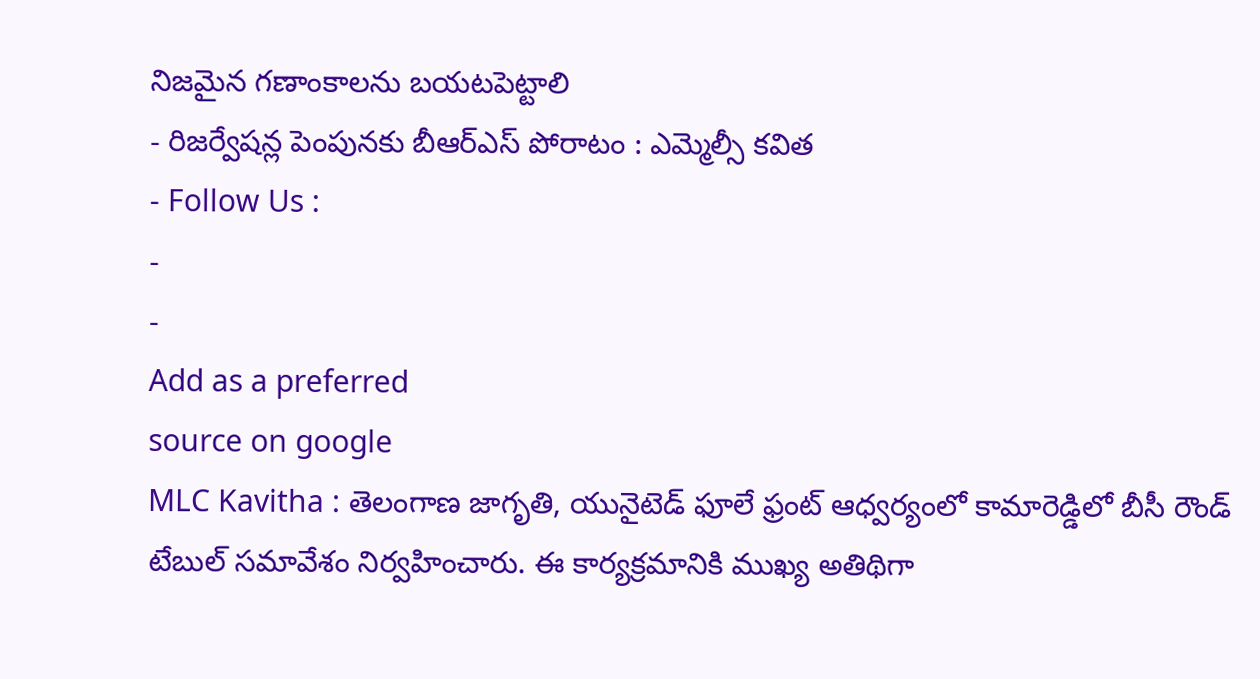నిజమైన గణాంకాలను బయటపెట్టాలి
- రిజర్వేషన్ల పెంపునకు బీఆర్ఎస్ పోరాటం : ఎమ్మెల్సీ కవిత
- Follow Us :
-
-
Add as a preferred
source on google
MLC Kavitha : తెలంగాణ జాగృతి, యునైటెడ్ ఫూలే ఫ్రంట్ ఆధ్వర్యంలో కామారెడ్డిలో బీసీ రౌండ్ టేబుల్ సమావేశం నిర్వహించారు. ఈ కార్యక్రమానికి ముఖ్య అతిథిగా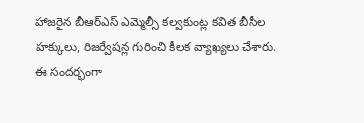హాజరైన బీఆర్ఎస్ ఎమ్మెల్సీ కల్వకుంట్ల కవిత బీసీల హక్కులు, రిజర్వేషన్ల గురించి కీలక వ్యాఖ్యలు చేశారు. ఈ సందర్భంగా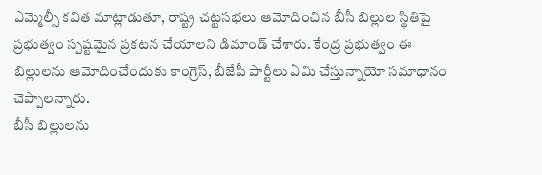ఎమ్మెల్సీ కవిత మాట్లాడుతూ, రాష్ట్ర చట్టసభలు ఆమోదించిన బీసీ బిల్లుల స్థితిపై ప్రభుత్వం స్పష్టమైన ప్రకటన చేయాలని డిమాండ్ చేశారు. కేంద్ర ప్రభుత్వం ఈ బిల్లులను ఆమోదించేందుకు కాంగ్రెస్, బీజేపీ పార్టీలు ఏమి చేస్తున్నాయో సమాధానం చెప్పాలన్నారు.
బీసీ బిల్లులను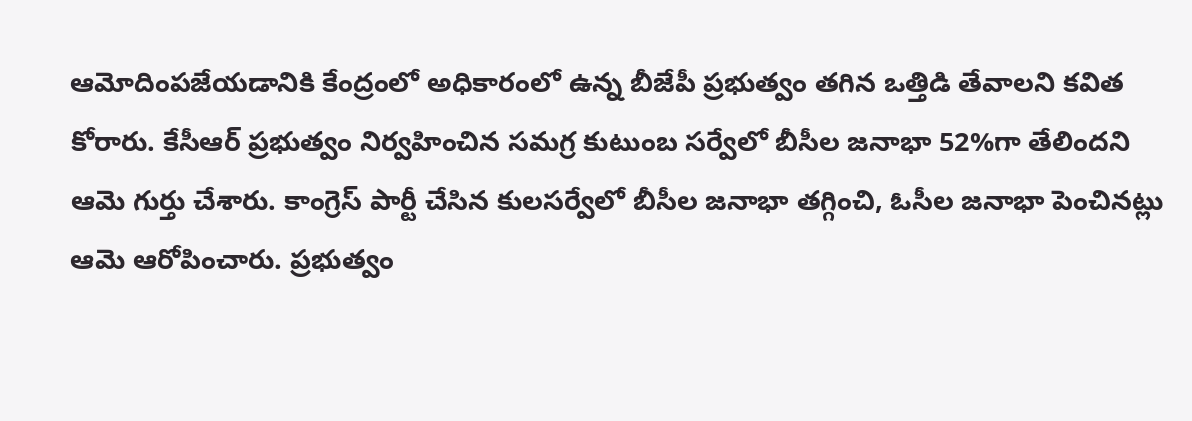ఆమోదింపజేయడానికి కేంద్రంలో అధికారంలో ఉన్న బీజేపీ ప్రభుత్వం తగిన ఒత్తిడి తేవాలని కవిత కోరారు. కేసీఆర్ ప్రభుత్వం నిర్వహించిన సమగ్ర కుటుంబ సర్వేలో బీసీల జనాభా 52%గా తేలిందని ఆమె గుర్తు చేశారు. కాంగ్రెస్ పార్టీ చేసిన కులసర్వేలో బీసీల జనాభా తగ్గించి, ఓసీల జనాభా పెంచినట్లు ఆమె ఆరోపించారు. ప్రభుత్వం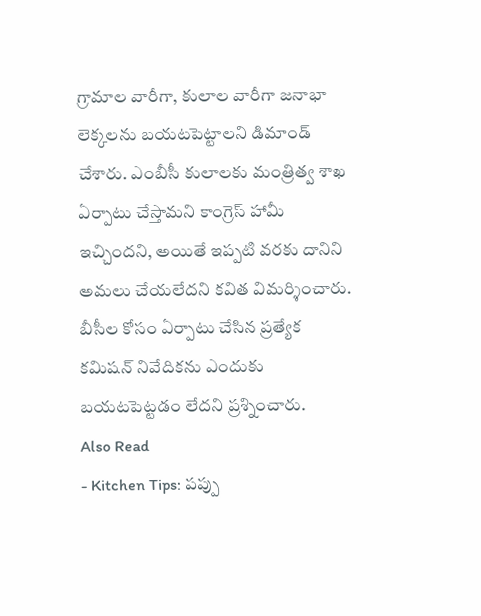గ్రామాల వారీగా, కులాల వారీగా జనాభా లెక్కలను బయటపెట్టాలని డిమాండ్ చేశారు. ఎంబీసీ కులాలకు మంత్రిత్వ శాఖ ఏర్పాటు చేస్తామని కాంగ్రెస్ హామీ ఇచ్చిందని, అయితే ఇప్పటి వరకు దానిని అమలు చేయలేదని కవిత విమర్శించారు. బీసీల కోసం ఏర్పాటు చేసిన ప్రత్యేక కమిషన్ నివేదికను ఎందుకు బయటపెట్టడం లేదని ప్రశ్నించారు.
Also Read
- Kitchen Tips: పప్పు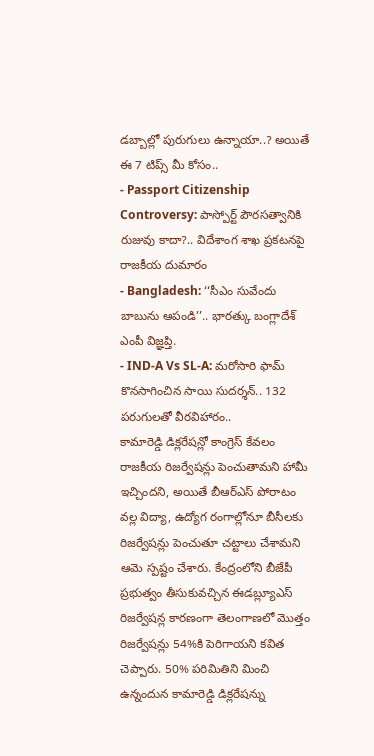డబ్బాల్లో పురుగులు ఉన్నాయా..? అయితే ఈ 7 టిప్స్ మీ కోసం..
- Passport Citizenship Controversy: పాస్పోర్ట్ పౌరసత్వానికి రుజువు కాదా?.. విదేశాంగ శాఖ ప్రకటనపై రాజకీయ దుమారం
- Bangladesh: ‘‘సీఎం సువేందు బాబును ఆపండి’’.. భారత్కు బంగ్లాదేశ్ ఎంపీ విజ్ఞప్తి.
- IND-A Vs SL-A: మరోసారి ఫామ్ కొనసాగించిన సాయి సుదర్శన్.. 132 పరుగులతో వీరవిహారం..
కామారెడ్డి డిక్లరేషన్లో కాంగ్రెస్ కేవలం రాజకీయ రిజర్వేషన్లు పెంచుతామని హామీ ఇచ్చిందని, అయితే బీఆర్ఎస్ పోరాటం వల్ల విద్యా, ఉద్యోగ రంగాల్లోనూ బీసీలకు రిజర్వేషన్లు పెంచుతూ చట్టాలు చేశామని ఆమె స్పష్టం చేశారు. కేంద్రంలోని బీజేపీ ప్రభుత్వం తీసుకువచ్చిన ఈడబ్ల్యూఎస్ రిజర్వేషన్ల కారణంగా తెలంగాణలో మొత్తం రిజర్వేషన్లు 54%కి పెరిగాయని కవిత చెప్పారు. 50% పరిమితిని మించి ఉన్నందున కామారెడ్డి డిక్లరేషన్ను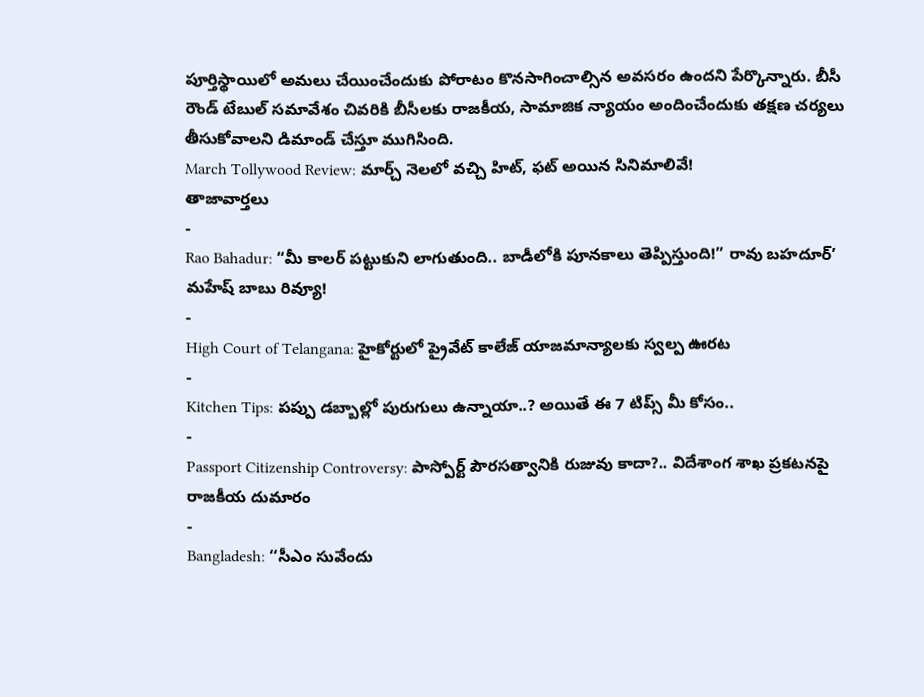పూర్తిస్థాయిలో అమలు చేయించేందుకు పోరాటం కొనసాగించాల్సిన అవసరం ఉందని పేర్కొన్నారు. బీసీ రౌండ్ టేబుల్ సమావేశం చివరికి బీసీలకు రాజకీయ, సామాజిక న్యాయం అందించేందుకు తక్షణ చర్యలు తీసుకోవాలని డిమాండ్ చేస్తూ ముగిసింది.
March Tollywood Review: మార్చ్ నెలలో వచ్చి హిట్, ఫట్ అయిన సినిమాలివే!
తాజావార్తలు
-
Rao Bahadur: “మీ కాలర్ పట్టుకుని లాగుతుంది.. బాడీలోకి పూనకాలు తెప్పిస్తుంది!” రావు బహదూర్’ మహేష్ బాబు రివ్యూ!
-
High Court of Telangana: హైకోర్టులో ప్రైవేట్ కాలేజ్ యాజమాన్యాలకు స్వల్ప ఊరట
-
Kitchen Tips: పప్పు డబ్బాల్లో పురుగులు ఉన్నాయా..? అయితే ఈ 7 టిప్స్ మీ కోసం..
-
Passport Citizenship Controversy: పాస్పోర్ట్ పౌరసత్వానికి రుజువు కాదా?.. విదేశాంగ శాఖ ప్రకటనపై రాజకీయ దుమారం
-
Bangladesh: ‘‘సీఎం సువేందు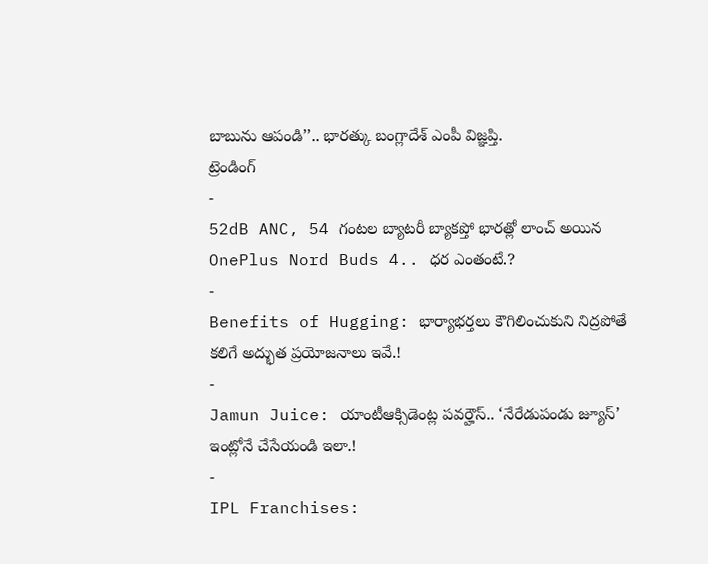బాబును ఆపండి’’.. భారత్కు బంగ్లాదేశ్ ఎంపీ విజ్ఞప్తి.
ట్రెండింగ్
-
52dB ANC, 54 గంటల బ్యాటరీ బ్యాకప్తో భారత్లో లాంచ్ అయిన OnePlus Nord Buds 4.. ధర ఎంతంటే.?
-
Benefits of Hugging: భార్యాభర్తలు కౌగిలించుకుని నిద్రపోతే కలిగే అద్భుత ప్రయోజనాలు ఇవే.!
-
Jamun Juice: యాంటీఆక్సిడెంట్ల పవర్హౌస్.. ‘నేరేడుపండు జ్యూస్’ ఇంట్లోనే చేసేయండి ఇలా.!
-
IPL Franchises: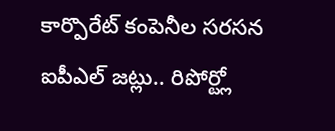కార్పొరేట్ కంపెనీల సరసన ఐపీఎల్ జట్లు.. రిపోర్ట్లో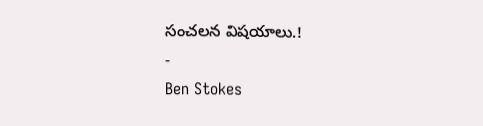సంచలన విషయాలు.!
-
Ben Stokes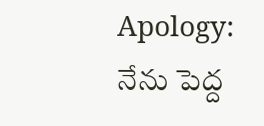Apology: నేను పెద్ద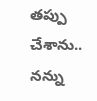తప్పు చేశాను.. నన్ను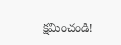క్షమించండి!